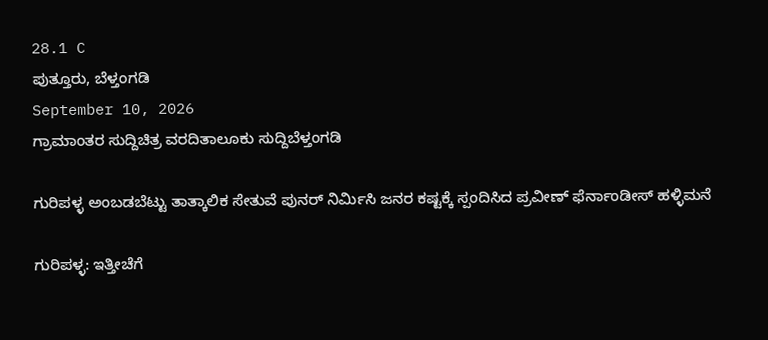28.1 C
ಪುತ್ತೂರು, ಬೆಳ್ತಂಗಡಿ
September 10, 2026
ಗ್ರಾಮಾಂತರ ಸುದ್ದಿಚಿತ್ರ ವರದಿತಾಲೂಕು ಸುದ್ದಿಬೆಳ್ತಂಗಡಿ

ಗುರಿಪಳ್ಳ ಅಂಬಡಬೆಟ್ಟು ತಾತ್ಕಾಲಿಕ ಸೇತುವೆ ಪುನರ್ ನಿರ್ಮಿಸಿ ಜನರ ಕಷ್ಟಕ್ಕೆ ಸ್ಪಂದಿಸಿದ ಪ್ರವೀಣ್ ಫೆರ್ನಾಂಡೀಸ್ ಹಳ್ಳಿಮನೆ

ಗುರಿಪಳ್ಳ: ಇತ್ತೀಚೆಗೆ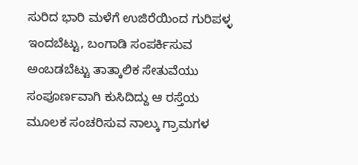ಸುರಿದ ಭಾರಿ ಮಳೆಗೆ ಉಜಿರೆಯಿಂದ ಗುರಿಪಳ್ಳ ಇಂದಬೆಟ್ಟು, ಬಂಗಾಡಿ ಸಂಪರ್ಕಿಸುವ ಅಂಬಡಬೆಟ್ಟು ತಾತ್ಕಾಲಿಕ ಸೇತುವೆಯು ಸಂಪೂರ್ಣವಾಗಿ ಕುಸಿದಿದ್ದು ಆ ರಸ್ತೆಯ ಮೂಲಕ ಸಂಚರಿಸುವ ನಾಲ್ಕು ಗ್ರಾಮಗಳ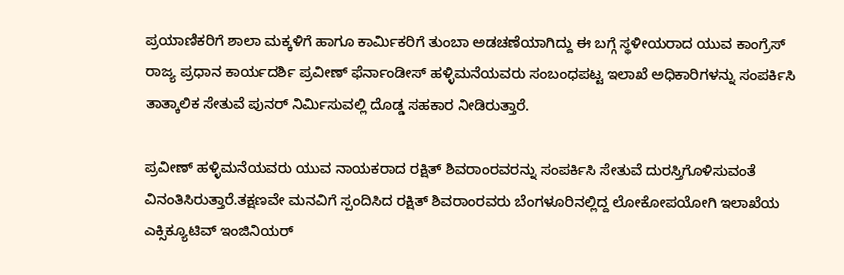ಪ್ರಯಾಣಿಕರಿಗೆ ಶಾಲಾ ಮಕ್ಕಳಿಗೆ ಹಾಗೂ ಕಾರ್ಮಿಕರಿಗೆ ತುಂಬಾ ಅಡಚಣೆಯಾಗಿದ್ದು ಈ ಬಗ್ಗೆ ಸ್ಥಳೀಯರಾದ ಯುವ ಕಾಂಗ್ರೆಸ್ ರಾಜ್ಯ ಪ್ರಧಾನ ಕಾರ್ಯದರ್ಶಿ ಪ್ರವೀಣ್ ಫೆರ್ನಾಂಡೀಸ್ ಹಳ್ಳಿಮನೆಯವರು ಸಂಬಂಧಪಟ್ಟ ಇಲಾಖೆ ಅಧಿಕಾರಿಗಳನ್ನು ಸಂಪರ್ಕಿಸಿ ತಾತ್ಕಾಲಿಕ ಸೇತುವೆ ಪುನರ್ ನಿರ್ಮಿಸುವಲ್ಲಿ ದೊಡ್ಡ ಸಹಕಾರ ನೀಡಿರುತ್ತಾರೆ.

ಪ್ರವೀಣ್ ಹಳ್ಳಿಮನೆಯವರು ಯುವ ನಾಯಕರಾದ ರಕ್ಷಿತ್ ಶಿವರಾಂರವರನ್ನು ಸಂಪರ್ಕಿಸಿ ಸೇತುವೆ ದುರಸ್ತಿಗೊಳಿಸುವಂತೆ ವಿನಂತಿಸಿರುತ್ತಾರೆ.ತಕ್ಷಣವೇ ಮನವಿಗೆ ಸ್ಪಂದಿಸಿದ ರಕ್ಷಿತ್ ಶಿವರಾಂರವರು ಬೆಂಗಳೂರಿನಲ್ಲಿದ್ದ ಲೋಕೋಪಯೋಗಿ ಇಲಾಖೆಯ ಎಕ್ಸಿಕ್ಯೂಟಿವ್ ಇಂಜಿನಿಯರ್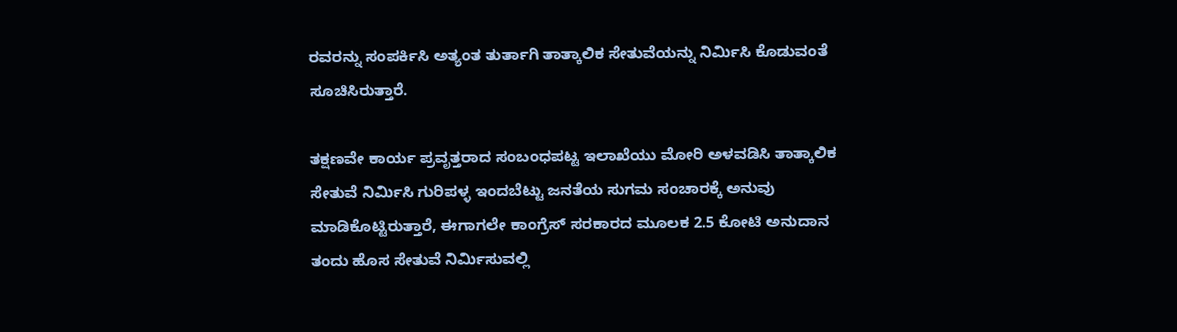ರವರನ್ನು ಸಂಪರ್ಕಿಸಿ ಅತ್ಯಂತ ತುರ್ತಾಗಿ ತಾತ್ಕಾಲಿಕ ಸೇತುವೆಯನ್ನು ನಿರ್ಮಿಸಿ ಕೊಡುವಂತೆ ಸೂಚಿಸಿರುತ್ತಾರೆ.

ತಕ್ಷಣವೇ ಕಾರ್ಯ ಪ್ರವೃತ್ತರಾದ ಸಂಬಂಧಪಟ್ಟ ಇಲಾಖೆಯು ಮೋರಿ ಅಳವಡಿಸಿ ತಾತ್ಕಾಲಿಕ ಸೇತುವೆ ನಿರ್ಮಿಸಿ ಗುರಿಪಳ್ಳ ಇಂದಬೆಟ್ಟು ಜನತೆಯ ಸುಗಮ ಸಂಚಾರಕ್ಕೆ ಅನುವು ಮಾಡಿಕೊಟ್ಟಿರುತ್ತಾರೆ, ಈಗಾಗಲೇ ಕಾಂಗ್ರೆಸ್ ಸರಕಾರದ ಮೂಲಕ 2.5 ಕೋಟಿ ಅನುದಾನ ತಂದು ಹೊಸ ಸೇತುವೆ ನಿರ್ಮಿಸುವಲ್ಲಿ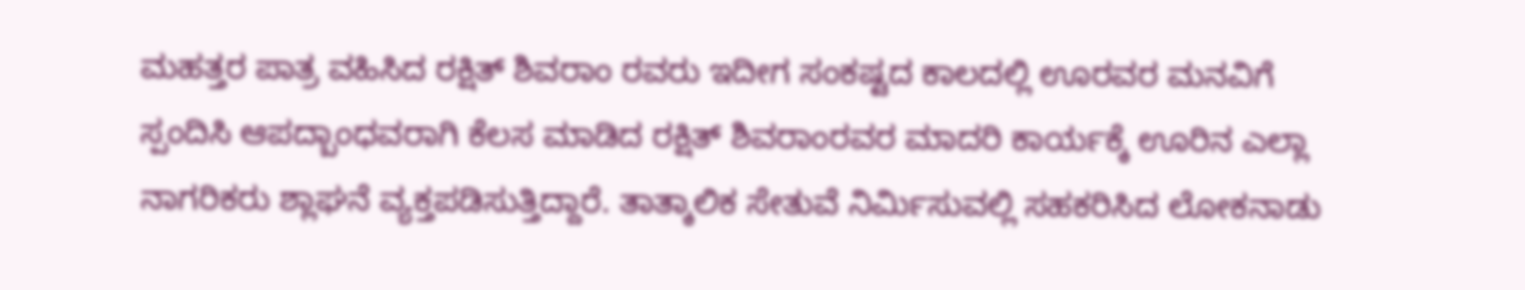ಮಹತ್ತರ ಪಾತ್ರ ವಹಿಸಿದ ರಕ್ಷಿತ್ ಶಿವರಾಂ ರವರು ಇದೀಗ ಸಂಕಷ್ಟದ ಕಾಲದಲ್ಲಿ ಊರವರ ಮನವಿಗೆ ಸ್ಪಂದಿಸಿ ಆಪದ್ಬಾಂಧವರಾಗಿ ಕೆಲಸ ಮಾಡಿದ ರಕ್ಷಿತ್ ಶಿವರಾಂರವರ ಮಾದರಿ ಕಾರ್ಯಕ್ಕೆ ಊರಿನ ಎಲ್ಲಾ ನಾಗರಿಕರು ಶ್ಲಾಘನೆ ವ್ಯಕ್ತಪಡಿಸುತ್ತಿದ್ದಾರೆ. ತಾತ್ಕಾಲಿಕ ಸೇತುವೆ ನಿರ್ಮಿಸುವಲ್ಲಿ ಸಹಕರಿಸಿದ ಲೋಕನಾಡು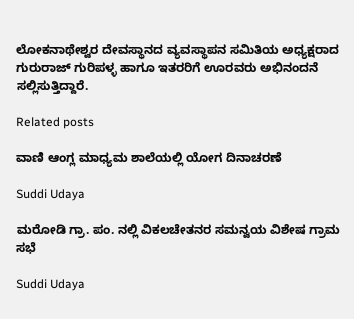ಲೋಕನಾಥೇಶ್ವರ ದೇವಸ್ಥಾನದ ವ್ಯವಸ್ಥಾಪನ ಸಮಿತಿಯ ಅಧ್ಯಕ್ಷರಾದ ಗುರುರಾಜ್ ಗುರಿಪಳ್ಳ ಹಾಗೂ ಇತರರಿಗೆ ಊರವರು ಅಭಿನಂದನೆ ಸಲ್ಲಿಸುತ್ತಿದ್ದಾರೆ.

Related posts

ವಾಣಿ ಆಂಗ್ಲ ಮಾಧ್ಯಮ ಶಾಲೆಯಲ್ಲಿ ಯೋಗ ದಿನಾಚರಣೆ

Suddi Udaya

ಮರೋಡಿ ಗ್ರಾ. ಪಂ. ನಲ್ಲಿ ವಿಕಲಚೇತನರ ಸಮನ್ವಯ ವಿಶೇಷ ಗ್ರಾಮ ಸಭೆ

Suddi Udaya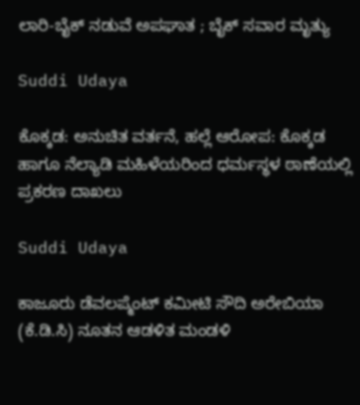ಲಾರಿ-ಬೈಕ್ ನಡುವೆ ಅಪಘಾತ ; ಬೈಕ್ ಸವಾರ ಮೃತ್ಯು

Suddi Udaya

ಕೊಕ್ಕಡ: ಅನುಚಿತ ವರ್ತನೆ, ಹಲ್ಲೆ ಆರೋಪ: ಕೊಕ್ಕಡ ಹಾಗೂ ನೆಲ್ಯಾಡಿ ಮಹಿಳೆಯರಿಂದ ಧರ್ಮಸ್ಥಳ ಠಾಣೆಯಲ್ಲಿ ಪ್ರಕರಣ ದಾಖಲು

Suddi Udaya

ಕಾಜೂರು ಡೆವಲಪ್ಮೆಂಟ್ ಕಮೀಟಿ ಸೌದಿ ಅರೇಬಿಯಾ (ಕೆ.ಡಿ.ಸಿ) ನೂತನ ಆಡಳಿತ ಮಂಡಳಿ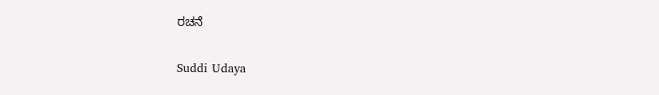ರಚನೆ

Suddi Udaya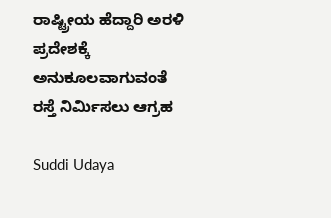ರಾಷ್ಟ್ರೀಯ ಹೆದ್ದಾರಿ ಅರಳಿ ಪ್ರದೇಶಕ್ಕೆ ಅನುಕೂಲವಾಗುವಂತೆ ರಸ್ತೆ ನಿರ್ಮಿಸಲು ಆಗ್ರಹ

Suddi Udaya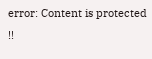error: Content is protected !!